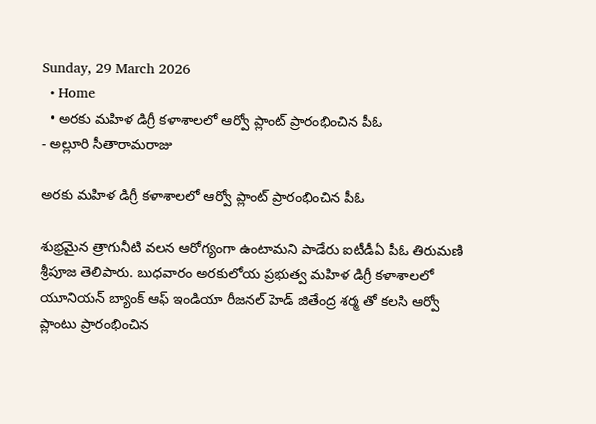Sunday, 29 March 2026
  • Home
  • అరకు మహిళ డిగ్రీ కళాశాలలో ఆర్వో ప్లాంట్ ప్రారంభించిన పీఓ
- అల్లూరి సీతారామరాజు

అరకు మహిళ డిగ్రీ కళాశాలలో ఆర్వో ప్లాంట్ ప్రారంభించిన పీఓ

శుభ్రమైన త్రాగునీటి వలన ఆరోగ్యంగా ఉంటామని పాడేరు ఐటీడీఏ పీఓ తిరుమణి శ్రీపూజ తెలిపారు. బుధవారం అరకులోయ ప్రభుత్వ మహిళ డిగ్రీ కళాశాలలో యూనియన్ బ్యాంక్ ఆఫ్ ఇండియా రీజనల్ హెడ్ జితేంద్ర శర్మ తో కలసి ఆర్వో ప్లాంటు ప్రారంభించిన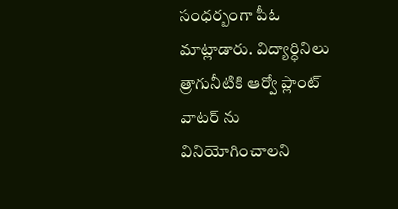సంధర్బంగా పీఓ మాట్లాడారు. విద్యార్ధినిలు త్రాగునీటికి ఆర్వో ప్లాంట్ వాటర్ ను వినియోగించాలని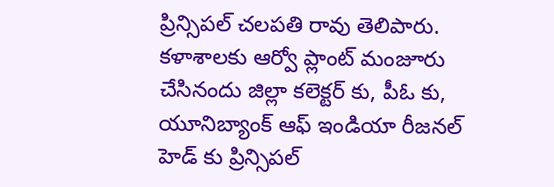ప్రిన్సిపల్ చలపతి రావు తెలిపారు. కళాశాలకు ఆర్వో ప్లాంట్ మంజూరు చేసినందు జిల్లా కలెక్టర్ కు, పీఓ కు, యూనిబ్యాంక్ ఆఫ్ ఇండియా రీజనల్ హెడ్ కు ప్రిన్సిపల్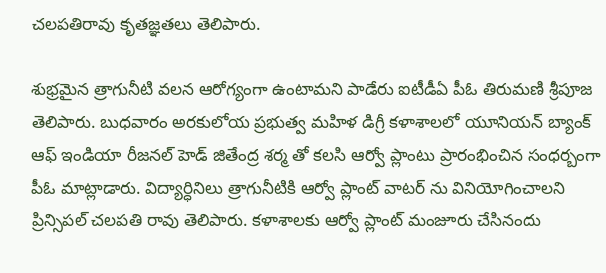చలపతిరావు కృతజ్ఞతలు తెలిపారు.

శుభ్రమైన త్రాగునీటి వలన ఆరోగ్యంగా ఉంటామని పాడేరు ఐటీడీఏ పీఓ తిరుమణి శ్రీపూజ తెలిపారు. బుధవారం అరకులోయ ప్రభుత్వ మహిళ డిగ్రీ కళాశాలలో యూనియన్ బ్యాంక్ ఆఫ్ ఇండియా రీజనల్ హెడ్ జితేంద్ర శర్మ తో కలసి ఆర్వో ప్లాంటు ప్రారంభించిన సంధర్బంగా పీఓ మాట్లాడారు. విద్యార్ధినిలు త్రాగునీటికి ఆర్వో ప్లాంట్ వాటర్ ను వినియోగించాలని ప్రిన్సిపల్ చలపతి రావు తెలిపారు. కళాశాలకు ఆర్వో ప్లాంట్ మంజూరు చేసినందు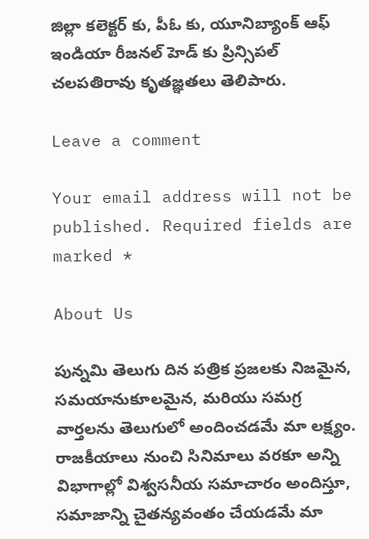జిల్లా కలెక్టర్ కు, పీఓ కు, యూనిబ్యాంక్ ఆఫ్ ఇండియా రీజనల్ హెడ్ కు ప్రిన్సిపల్ చలపతిరావు కృతజ్ఞతలు తెలిపారు.

Leave a comment

Your email address will not be published. Required fields are marked *

About Us

పున్నమి తెలుగు దిన పత్రిక ప్రజలకు నిజమైన, సమయానుకూలమైన, మరియు సమగ్ర వార్తలను తెలుగులో అందించడమే మా లక్ష్యం.
రాజకీయాలు నుంచి సినిమాలు వరకూ అన్ని విభాగాల్లో విశ్వసనీయ సమాచారం అందిస్తూ, సమాజాన్ని చైతన్యవంతం చేయడమే మా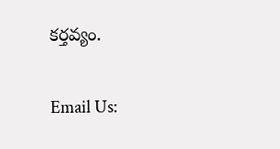కర్తవ్యం.

Email Us: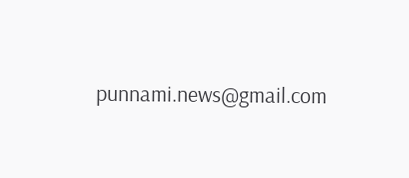punnami.news@gmail.com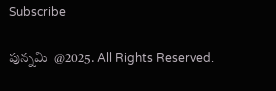Subscribe

పున్నమి  @2025. All Rights Reserved.